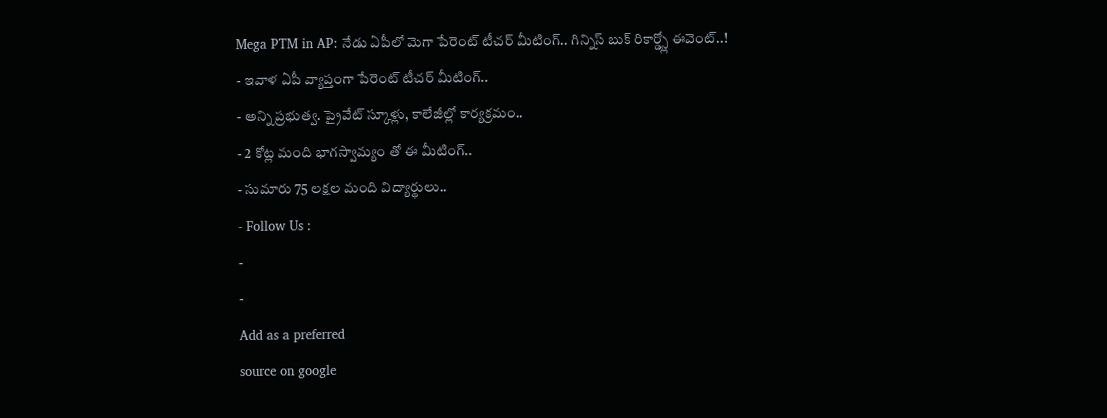Mega PTM in AP: నేడు ఏపీలో మెగా పేరెంట్ టీచర్ మీటింగ్.. గిన్నిస్ బుక్ రికార్డ్స్లో ఈవెంట్..!
- ఇవాళ ఏపీ వ్యాప్తంగా పేరెంట్ టీచర్ మీటింగ్..
- అన్ని ప్రభుత్వ. ప్రైవేట్ స్కూళ్లు, కాలేజీల్లో కార్యక్రమం..
- 2 కోట్ల మంది భాగస్వామ్యం తో ఈ మీటింగ్..
- సుమారు 75 లక్షల మంది విద్యార్థులు..
- Follow Us :
-
-
Add as a preferred
source on google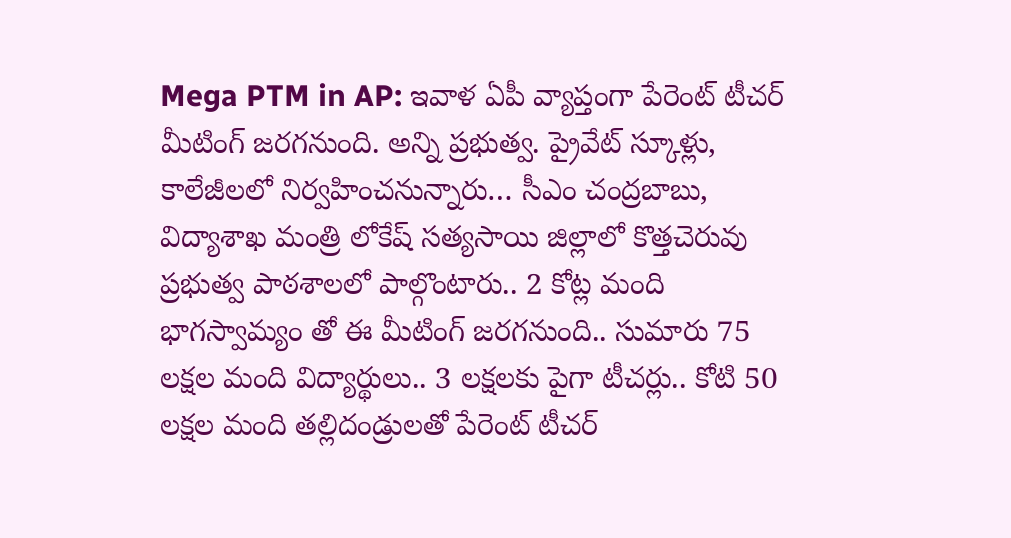Mega PTM in AP: ఇవాళ ఏపీ వ్యాప్తంగా పేరెంట్ టీచర్ మీటింగ్ జరగనుంది. అన్ని ప్రభుత్వ. ప్రైవేట్ స్కూళ్లు, కాలేజీలలో నిర్వహించనున్నారు… సీఎం చంద్రబాబు, విద్యాశాఖ మంత్రి లోకేష్ సత్యసాయి జిల్లాలో కొత్తచెరువు ప్రభుత్వ పాఠశాలలో పాల్గొంటారు.. 2 కోట్ల మంది భాగస్వామ్యం తో ఈ మీటింగ్ జరగనుంది.. సుమారు 75 లక్షల మంది విద్యార్థులు.. 3 లక్షలకు పైగా టీచర్లు.. కోటి 50 లక్షల మంది తల్లిదండ్రులతో పేరెంట్ టీచర్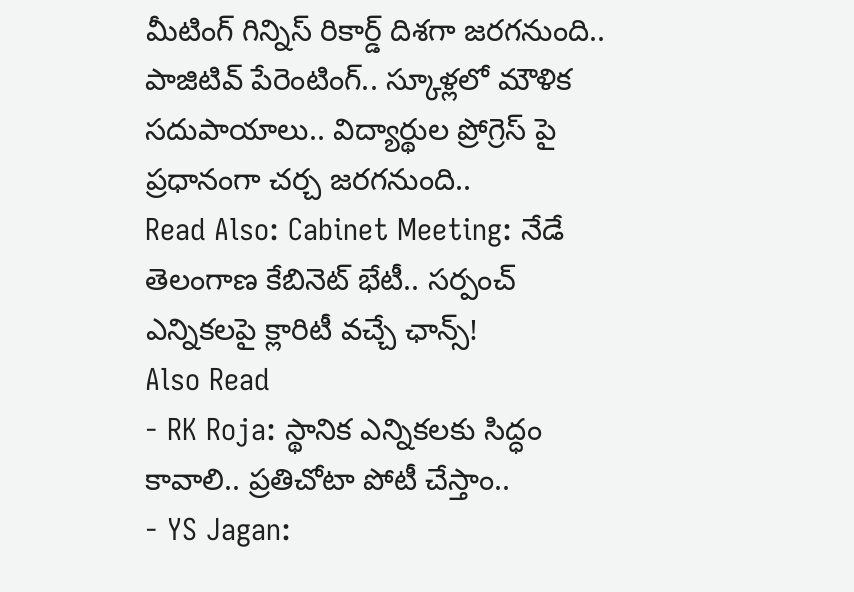మీటింగ్ గిన్నిస్ రికార్డ్ దిశగా జరగనుంది.. పాజిటివ్ పేరెంటింగ్.. స్కూళ్లలో మౌళిక సదుపాయాలు.. విద్యార్థుల ప్రోగ్రెస్ పై ప్రధానంగా చర్చ జరగనుంది..
Read Also: Cabinet Meeting: నేడే తెలంగాణ కేబినెట్ భేటీ.. సర్పంచ్ ఎన్నికలపై క్లారిటీ వచ్చే ఛాన్స్!
Also Read
- RK Roja: స్థానిక ఎన్నికలకు సిద్ధం కావాలి.. ప్రతిచోటా పోటీ చేస్తాం..
- YS Jagan: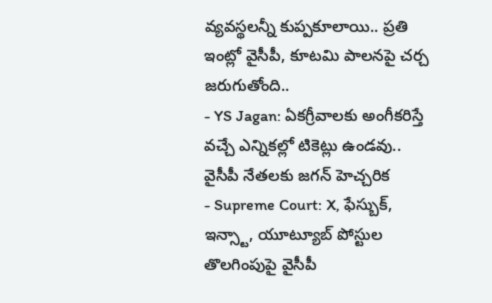వ్యవస్థలన్నీ కుప్పకూలాయి.. ప్రతి ఇంట్లో వైసీపీ, కూటమి పాలనపై చర్చ జరుగుతోంది..
- YS Jagan: ఏకగ్రీవాలకు అంగీకరిస్తే వచ్చే ఎన్నికల్లో టికెట్లు ఉండవు.. వైసీపీ నేతలకు జగన్ హెచ్చరిక
- Supreme Court: X, ఫేస్బుక్, ఇన్స్టా, యూట్యూబ్ పోస్టుల తొలగింపుపై వైసీపీ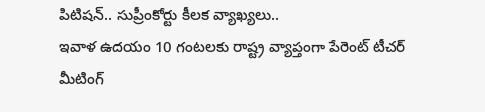పిటిషన్.. సుప్రీంకోర్టు కీలక వ్యాఖ్యలు..
ఇవాళ ఉదయం 10 గంటలకు రాష్ట్ర వ్యాప్తంగా పేరెంట్ టీచర్ మీటింగ్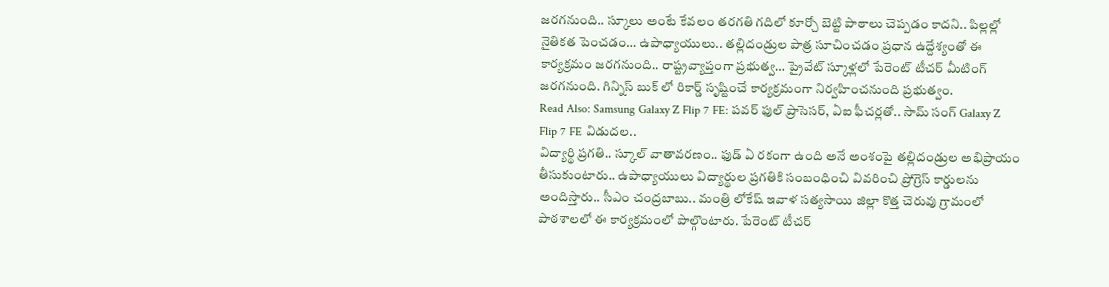జరగనుంది.. స్కూలు అంటే కేవలం తరగతి గదిలో కూర్చో బెట్టి పాఠాలు చెప్పడం కాదని.. పిల్లల్లో నైతికత పెంచడం… ఉపాధ్యాయులు.. తల్లిదండ్రుల పాత్ర సూచించడం ప్రధాన ఉద్దేశ్యంతో ఈ కార్యక్రమం జరగనుంది.. రాష్ట్రవ్యాప్తంగా ప్రభుత్వ… ప్రైవేట్ స్కూళ్లలో పేరెంట్ టీచర్ మీటింగ్ జరగనుంది. గిన్నిస్ బుక్ లో రికార్డ్ సృష్టించే కార్యక్రమంగా నిర్వహించనుంది ప్రభుత్వం.
Read Also: Samsung Galaxy Z Flip 7 FE: పవర్ ఫుల్ ప్రాసెసర్, ఏఐ ఫీచర్లతో.. సామ్ సంగ్ Galaxy Z Flip 7 FE విడుదల..
విద్యార్థి ప్రగతి.. స్కూల్ వాతావరణం.. ఫుడ్ ఏ రకంగా ఉంది అనే అంశంపై తల్లిదండ్రుల అభిప్రాయం తీసుకుంటారు.. ఉపాధ్యాయులు విద్యార్థుల ప్రగతికి సంబంధించి వివరించి ప్రోగ్రెస్ కార్డులను అందిస్తారు.. సీఎం చంద్రబాబు.. మంత్రి లోకేష్ ఇవాళ సత్యసాయి జిల్లా కొత్త చెరువు గ్రామంలో పాఠశాలలో ఈ కార్యక్రమంలో పాల్గొంటారు. పేరెంట్ టీచర్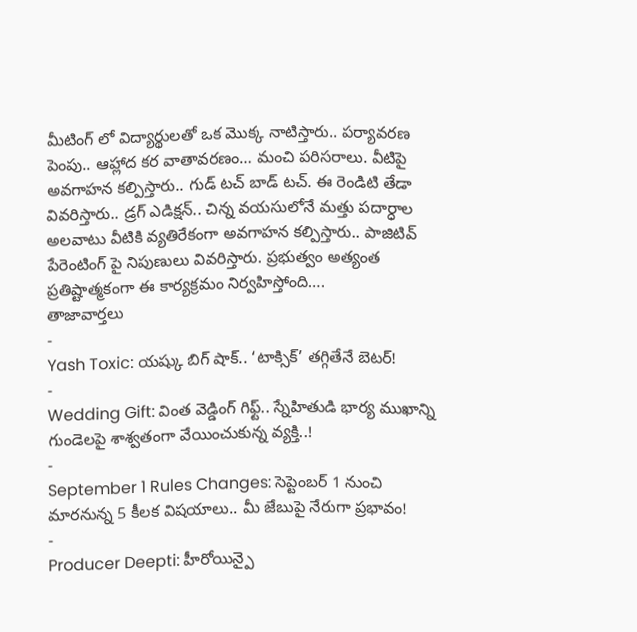మీటింగ్ లో విద్యార్థులతో ఒక మొక్క నాటిస్తారు.. పర్యావరణ పెంపు.. ఆహ్లాద కర వాతావరణం… మంచి పరిసరాలు. వీటిపై అవగాహన కల్పిస్తారు.. గుడ్ టచ్ బాడ్ టచ్. ఈ రెండిటి తేడా వివరిస్తారు.. డ్రగ్ ఎడిక్షన్.. చిన్న వయసులోనే మత్తు పదార్ధాల అలవాటు వీటికి వ్యతిరేకంగా అవగాహన కల్పిస్తారు.. పాజిటివ్ పేరెంటింగ్ పై నిపుణులు వివరిస్తారు. ప్రభుత్వం అత్యంత ప్రతిష్టాత్మకంగా ఈ కార్యక్రమం నిర్వహిస్తోంది….
తాజావార్తలు
-
Yash Toxic: యష్కు బిగ్ షాక్.. ‘టాక్సిక్’ తగ్గితేనే బెటర్!
-
Wedding Gift: వింత వెడ్డింగ్ గిఫ్ట్.. స్నేహితుడి భార్య ముఖాన్ని గుండెలపై శాశ్వతంగా వేయించుకున్న వ్యక్తి..!
-
September 1 Rules Changes: సెప్టెంబర్ 1 నుంచి మారనున్న 5 కీలక విషయాలు.. మీ జేబుపై నేరుగా ప్రభావం!
-
Producer Deepti: హీరోయిన్పై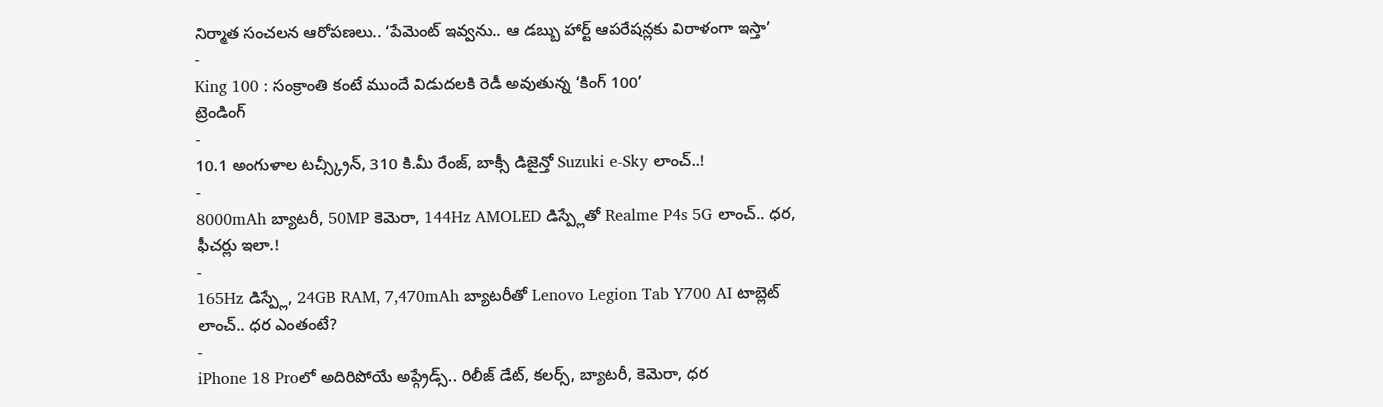నిర్మాత సంచలన ఆరోపణలు.. ‘పేమెంట్ ఇవ్వను.. ఆ డబ్బు హార్ట్ ఆపరేషన్లకు విరాళంగా ఇస్తా’
-
King 100 : సంక్రాంతి కంటే ముందే విడుదలకి రెడీ అవుతున్న ‘కింగ్ 100’
ట్రెండింగ్
-
10.1 అంగుళాల టచ్స్క్రీన్, 310 కి.మీ రేంజ్, బాక్సీ డిజైన్తో Suzuki e-Sky లాంచ్..!
-
8000mAh బ్యాటరీ, 50MP కెమెరా, 144Hz AMOLED డిస్ప్లేతో Realme P4s 5G లాంచ్.. ధర, ఫీచర్లు ఇలా.!
-
165Hz డిస్ప్లే, 24GB RAM, 7,470mAh బ్యాటరీతో Lenovo Legion Tab Y700 AI టాబ్లెట్ లాంచ్.. ధర ఎంతంటే?
-
iPhone 18 Proలో అదిరిపోయే అప్గ్రేడ్స్.. రిలీజ్ డేట్, కలర్స్, బ్యాటరీ, కెమెరా, ధర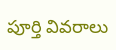పూర్తి వివరాలు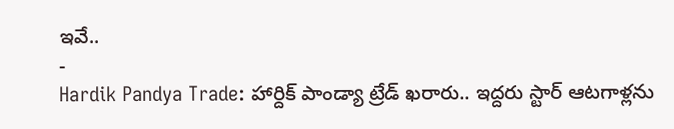ఇవే..
-
Hardik Pandya Trade: హార్దిక్ పాండ్యా ట్రేడ్ ఖరారు.. ఇద్దరు స్టార్ ఆటగాళ్లను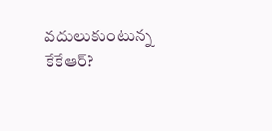వదులుకుంటున్న కేకేఆర్?